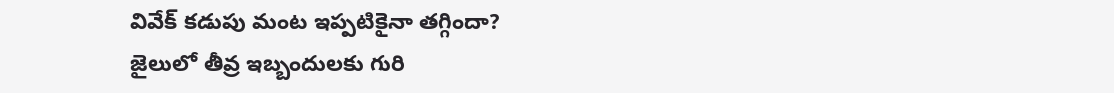వివేక్ కడుపు మంట ఇప్పటికైనా తగ్గిందా?
జైలులో తీవ్ర ఇబ్బందులకు గురి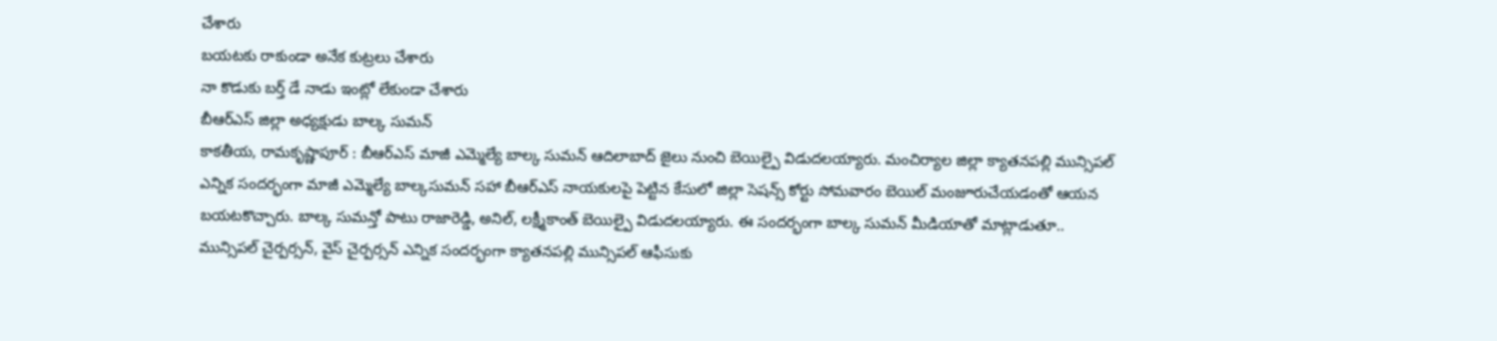చేశారు
బయటకు రాకుండా అనేక కుట్రలు చేశారు
నా కొడుకు బర్త్ డే నాడు ఇంట్లో లేకుండా చేశారు
బీఆర్ఎస్ జిల్లా అధ్యక్షుడు బాల్క సుమన్
కాకతీయ, రామకృష్ణాపూర్ : బీఆర్ఎస్ మాజీ ఎమ్మెల్యే బాల్క సుమన్ ఆదిలాబాద్ జైలు నుంచి బెయిల్పై విడుదలయ్యారు. మంచిర్యాల జిల్లా క్యాతనపల్లి మున్సిపల్ ఎన్నిక సందర్భంగా మాజీ ఎమ్మెల్యే బాల్కసుమన్ సహా బీఆర్ఎస్ నాయకులపై పెట్టిన కేసులో జిల్లా సెషన్స్ కోర్టు సోమవారం బెయిల్ మంజూరుచేయడంతో ఆయన బయటకొచ్చారు. బాల్క సుమన్తో పాటు రాజారెడ్డి, అనిల్, లక్ష్మీకాంత్ బెయిల్పై విడుదలయ్యారు. ఈ సందర్భంగా బాల్క సుమన్ మీడియాతో మాట్లాడుతూ.. మున్సిపల్ చైర్పర్సన్, వైస్ చైర్పర్సన్ ఎన్నిక సందర్భంగా క్యాతనపల్లి మున్సిపల్ ఆఫీసుకు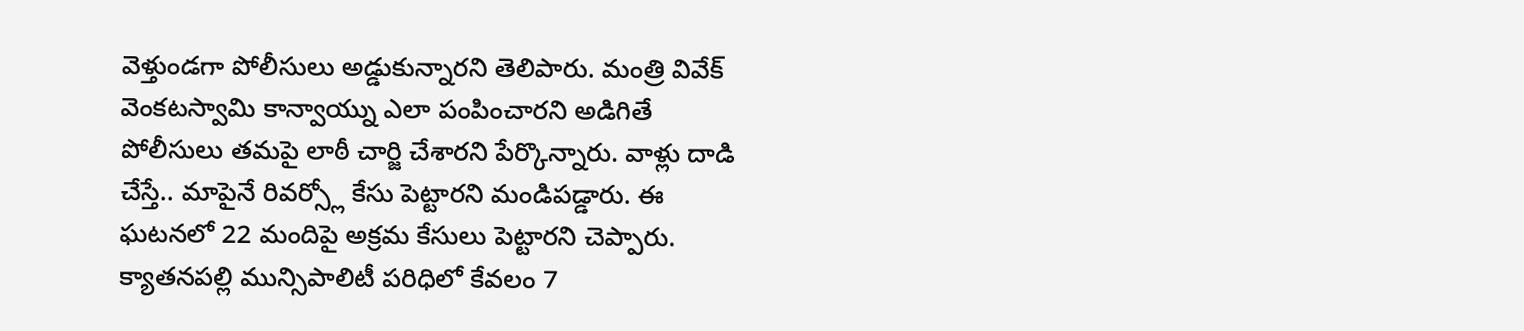వెళ్తుండగా పోలీసులు అడ్డుకున్నారని తెలిపారు. మంత్రి వివేక్ వెంకటస్వామి కాన్వాయ్ను ఎలా పంపించారని అడిగితే పోలీసులు తమపై లాఠీ చార్జి చేశారని పేర్కొన్నారు. వాళ్లు దాడి చేస్తే.. మాపైనే రివర్స్లో కేసు పెట్టారని మండిపడ్డారు. ఈ ఘటనలో 22 మందిపై అక్రమ కేసులు పెట్టారని చెప్పారు. క్యాతనపల్లి మున్సిపాలిటీ పరిధిలో కేవలం 7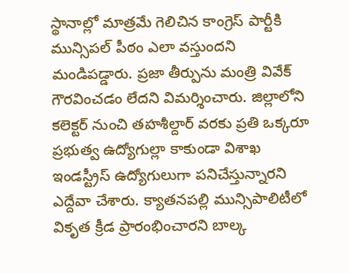స్థానాల్లో మాత్రమే గెలిచిన కాంగ్రెస్ పార్టీకి మున్సిపల్ పీఠం ఎలా వస్తుందని మండిపడ్డారు. ప్రజా తీర్పును మంత్రి వివేక్ గౌరవించడం లేదని విమర్శించారు. జిల్లాలోని కలెక్టర్ నుంచి తహశీల్దార్ వరకు ప్రతి ఒక్కరూ ప్రభుత్వ ఉద్యోగుల్లా కాకుండా విశాఖ ఇండస్ట్రీస్ ఉద్యోగులుగా పనిచేస్తున్నారని ఎద్దేవా చేశారు. క్యాతనపల్లి మున్సిపాలిటీలో వికృత క్రీడ ప్రారంభించారని బాల్క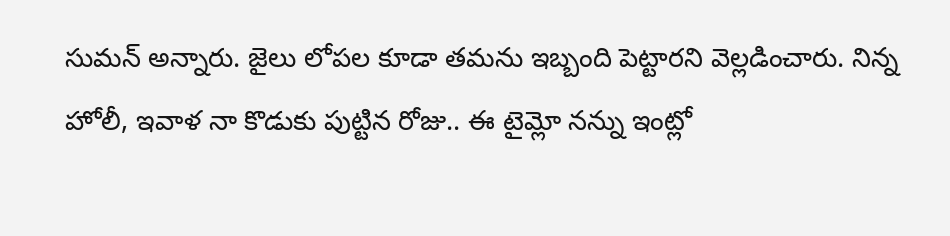సుమన్ అన్నారు. జైలు లోపల కూడా తమను ఇబ్బంది పెట్టారని వెల్లడించారు. నిన్న హోలీ, ఇవాళ నా కొడుకు పుట్టిన రోజు.. ఈ టైమ్లో నన్ను ఇంట్లో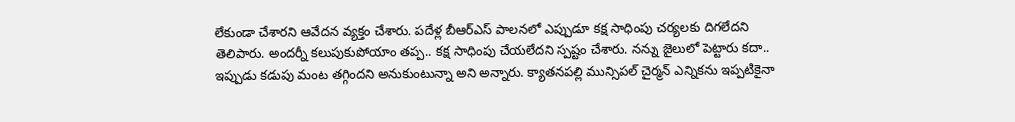లేకుండా చేశారని ఆవేదన వ్యక్తం చేశారు. పదేళ్ల బీఆర్ఎస్ పాలనలో ఎప్పుడూ కక్ష సాధింపు చర్యలకు దిగలేదని తెలిపారు. అందర్నీ కలుపుకుపోయాం తప్ప.. కక్ష సాధింపు చేయలేదని స్పష్టం చేశారు. నన్ను జైలులో పెట్టారు కదా.. ఇప్పుడు కడుపు మంట తగ్గిందని అనుకుంటున్నా అని అన్నారు. క్యాతనపల్లి మున్సిపల్ చైర్మన్ ఎన్నికను ఇప్పటికైనా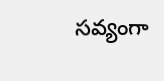సవ్యంగా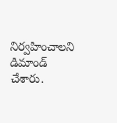నిర్వహించాలని డిమాండ్ చేశారు.